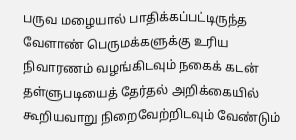பருவ மழையால் பாதிக்கப்பட்டிருந்த வேளாண் பெருமக்களுக்கு உரிய நிவாரணம் வழங்கிடவும் நகைக் கடன் தள்ளுபடியைத் தேர்தல் அறிக்கையில் கூறியவாறு நிறைவேற்றிடவும் வேண்டும்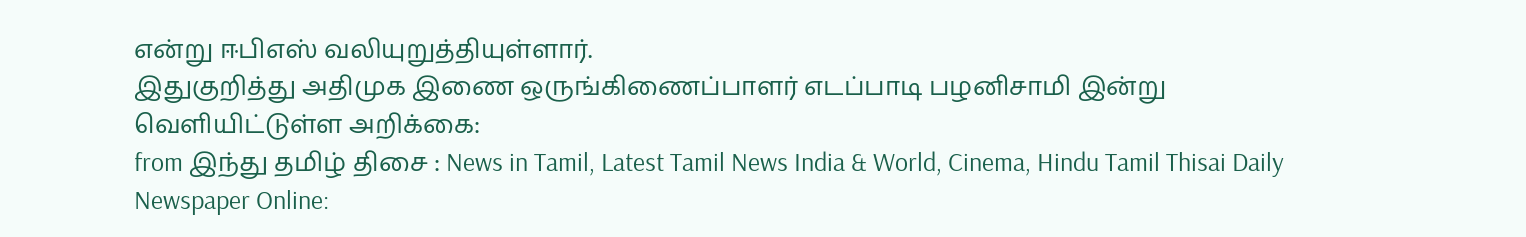என்று ஈபிஎஸ் வலியுறுத்தியுள்ளார்.
இதுகுறித்து அதிமுக இணை ஒருங்கிணைப்பாளர் எடப்பாடி பழனிசாமி இன்று வெளியிட்டுள்ள அறிக்கை:
from இந்து தமிழ் திசை : News in Tamil, Latest Tamil News India & World, Cinema, Hindu Tamil Thisai Daily Newspaper Online: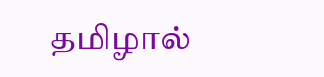தமிழால்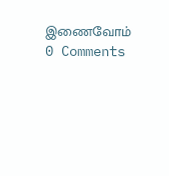இணைவோம்
0 Comments